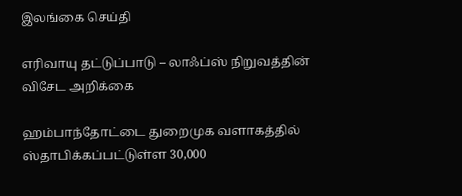இலங்கை செய்தி

எரிவாயு தட்டுப்பாடு – லாஃப்ஸ் நிறுவத்தின் விசேட அறிக்கை

ஹம்பாந்தோட்டை துறைமுக வளாகத்தில் ஸ்தாபிக்கப்பட்டுள்ள 30,000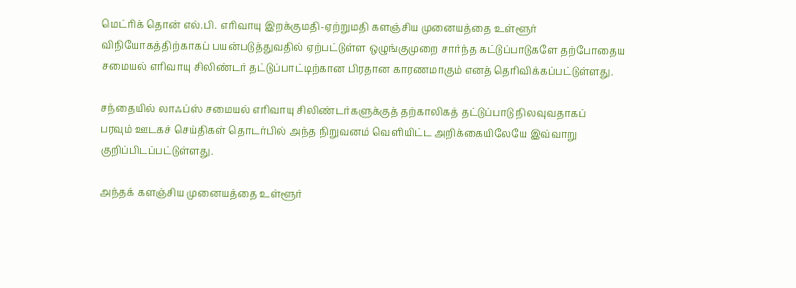மெட்ரிக் தொன் எல்.பி. எரிவாயு இறக்குமதி-ஏற்றுமதி களஞ்சிய முனையத்தை உள்ளூர் விநியோகத்திற்காகப் பயன்படுத்துவதில் ஏற்பட்டுள்ள ஒழுங்குமுறை சார்ந்த கட்டுப்பாடுகளே தற்போதைய சமையல் எரிவாயு சிலிண்டர் தட்டுப்பாட்டிற்கான பிரதான காரணமாகும் எனத் தெரிவிக்கப்பட்டுள்ளது.

சந்தையில் லாஃப்ஸ் சமையல் எரிவாயு சிலிண்டர்களுக்குத் தற்காலிகத் தட்டுப்பாடு நிலவுவதாகப்
பரவும் ஊடகச் செய்திகள் தொடர்பில் அந்த நிறுவனம் வெளியிட்ட அறிக்கையிலேயே இவ்வாறு குறிப்பிடப்பட்டுள்ளது.

அந்தக் களஞ்சிய முனையத்தை உள்ளூர்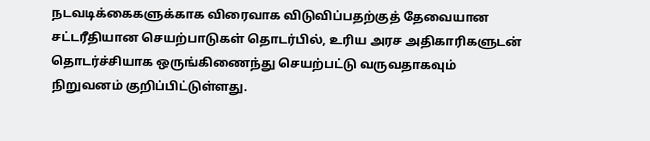நடவடிக்கைகளுக்காக விரைவாக விடுவிப்பதற்குத் தேவையான சட்டரீதியான செயற்பாடுகள் தொடர்பில், உரிய அரச அதிகாரிகளுடன் தொடர்ச்சியாக ஒருங்கிணைந்து செயற்பட்டு வருவதாகவும் நிறுவனம் குறிப்பிட்டுள்ளது.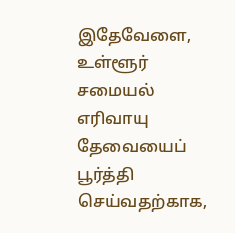இதேவேளை, உள்ளூர் சமையல் எரிவாயு தேவையைப் பூர்த்தி செய்வதற்காக,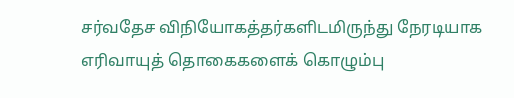சர்வதேச விநியோகத்தர்களிடமிருந்து நேரடியாக எரிவாயுத் தொகைகளைக் கொழும்பு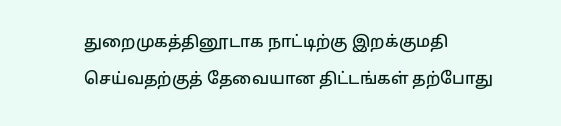துறைமுகத்தினூடாக நாட்டிற்கு இறக்குமதி செய்வதற்குத் தேவையான திட்டங்கள் தற்போது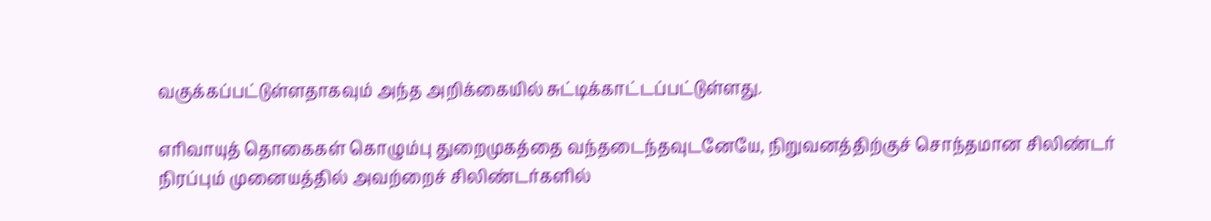வகுக்கப்பட்டுள்ளதாகவும் அந்த அறிக்கையில் சுட்டிக்காட்டப்பட்டுள்ளது.

எரிவாயுத் தொகைகள் கொழும்பு துறைமுகத்தை வந்தடைந்தவுடனேயே, நிறுவனத்திற்குச் சொந்தமான சிலிண்டர் நிரப்பும் முனையத்தில் அவற்றைச் சிலிண்டர்களில்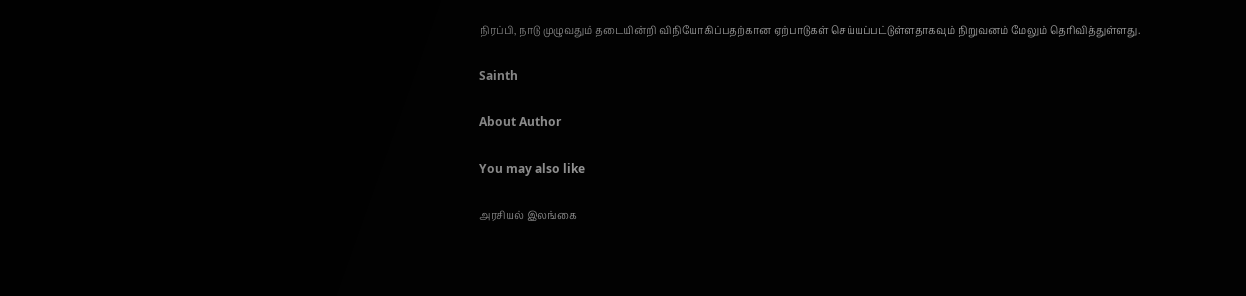நிரப்பி, நாடு முழுவதும் தடையின்றி விநியோகிப்பதற்கான ஏற்பாடுகள் செய்யப்பட்டுள்ளதாகவும் நிறுவனம் மேலும் தெரிவித்துள்ளது.

Sainth

About Author

You may also like

அரசியல் இலங்கை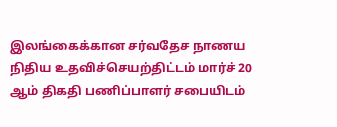இலங்கைக்கான சர்வதேச நாணய நிதிய உதவிச்செயற்திட்டம் மார்ச் 20 ஆம் திகதி பணிப்பாளர் சபையிடம்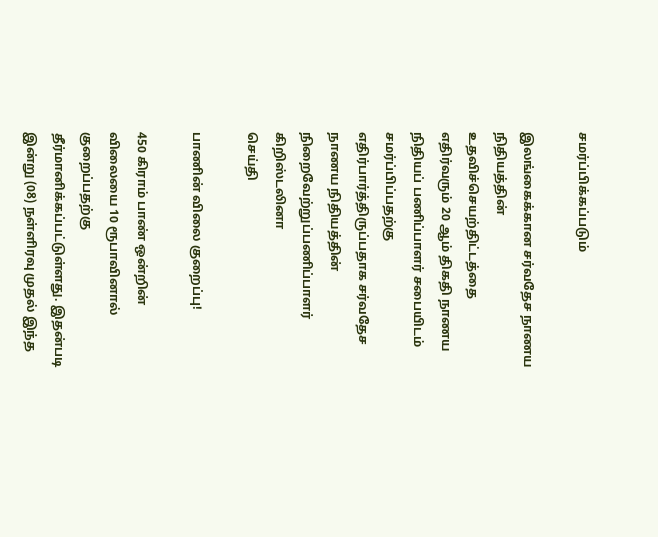சமர்ப்பிக்கப்படும்

இலங்கைக்கான சர்வதேச நாணய நிதியத்தின் உதவிச்செயற்திட்டத்தை எதிர்வரும் 20 ஆம் திகதி நாணய நிதியப் பணிப்பாளர் சபையிடம் சமர்ப்பிப்பதற்கு எதிர்பார்த்திருப்பதாக சர்வதேச நாணய நிதியத்தின் நிறைவேற்றுப்பணிப்பாளர் கிறிஸ்டலினா
செய்தி

பாணின் விலை குறைப்பு!

450 கிராம் பாண் ஒன்றின் விலையை 10 ரூபாவினால் குறைப்பதற்கு தீர்மானிக்கப்பட்டுள்ளது. இதன்படி   இன்று (08) நள்ளிரவு முதல் இந்த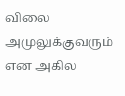விலை அமுலுக்குவரும் என அகில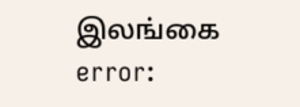இலங்கை
error: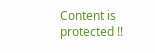Content is protected !!